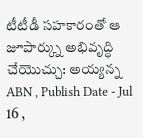టీటీడీ సహకారంతో ఆ జూపార్క్ను అభివృద్ధి చేయొచ్చు: అయ్యన్న
ABN , Publish Date - Jul 16 ,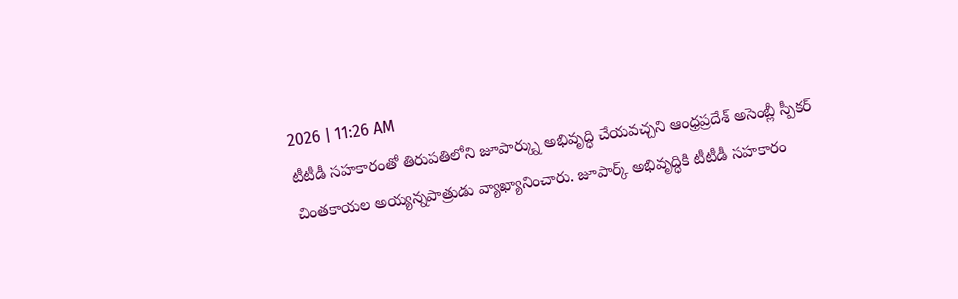2026 | 11:26 AM
టీటీడీ సహకారంతో తిరుపతిలోని జూపార్క్ను అభివృద్ధి చేయవచ్చని ఆంధ్రప్రదేశ్ అసెంబ్లీ స్పీకర్ చింతకాయల అయ్యన్నపాత్రుడు వ్యాఖ్యానించారు. జూపార్క్ అభివృద్ధికి టీటీడీ సహకారం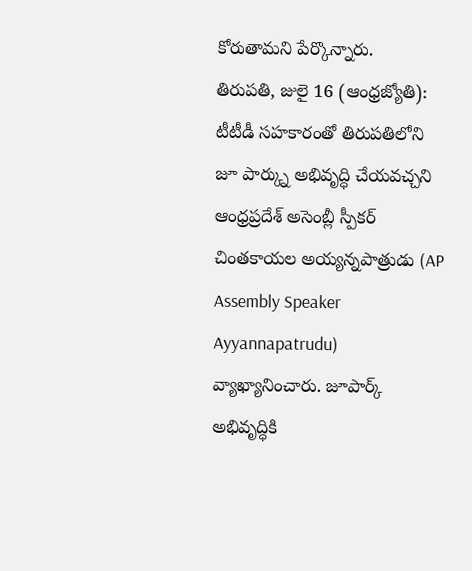కోరుతామని పేర్కొన్నారు.
తిరుపతి, జులై 16 (ఆంధ్రజ్యోతి): టీటీడీ సహకారంతో తిరుపతిలోని జూ పార్క్ను అభివృద్ధి చేయవచ్చని ఆంధ్రప్రదేశ్ అసెంబ్లీ స్పీకర్ చింతకాయల అయ్యన్నపాత్రుడు (AP Assembly Speaker Ayyannapatrudu) వ్యాఖ్యానించారు. జూపార్క్ అభివృద్ధికి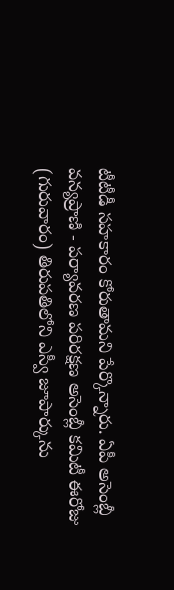టీటీడీ సహకారం కోరుతామని పేర్కొన్నారు. ఏపీ అసెంబ్లీ వన్యప్రాణి - పర్యావరణ పరిరక్షణ అసెంబ్లీ కమిటీ ఈరోజు (గురువారం) తిరుపతిలోని ఎస్వీ జూపార్కును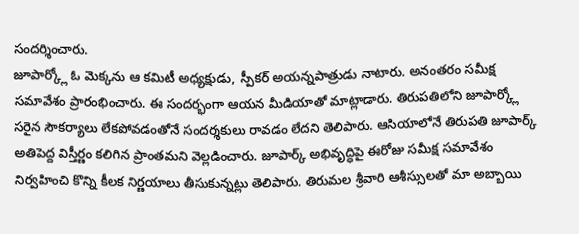సందర్శించారు.
జూపార్క్లో ఓ మెక్కను ఆ కమిటీ అధ్యక్షుడు, స్పీకర్ అయన్నపాత్రుడు నాటారు. అనంతరం సమీక్ష సమావేశం ప్రారంభించారు. ఈ సందర్భంగా ఆయన మీడియాతో మాట్లాడారు. తిరుపతిలోని జూపార్క్లో సరైన సౌకర్యాలు లేకపోవడంతోనే సందర్శకులు రావడం లేదని తెలిపారు. ఆసియాలోనే తిరుపతి జూపార్క్ అతిపెద్ద విస్తీర్ణం కలిగిన ప్రాంతమని వెల్లడించారు. జూపార్క్ అభివృద్ధిపై ఈరోజు సమీక్ష సమావేశం నిర్వహించి కొన్ని కీలక నిర్ణయాలు తీసుకున్నట్లు తెలిపారు. తిరుమల శ్రీవారి ఆశీస్సులతో మా అబ్బాయి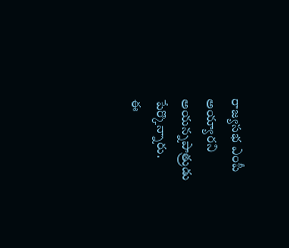రాజ్యసభ ఎంపీ అయ్యారని అయన్నపాత్రుడు పేర్కొన్నారు.
ఈ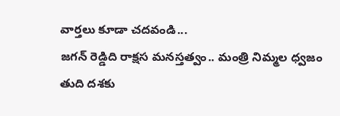వార్తలు కూడా చదవండి...
జగన్ రెడ్డిది రాక్షస మనస్తత్వం.. మంత్రి నిమ్మల ధ్వజం
తుది దశకు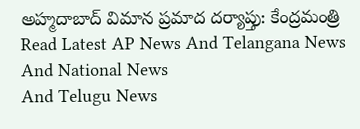అహ్మదాబాద్ విమాన ప్రమాద దర్యాప్తు: కేంద్రమంత్రి
Read Latest AP News And Telangana News And National News
And Telugu News